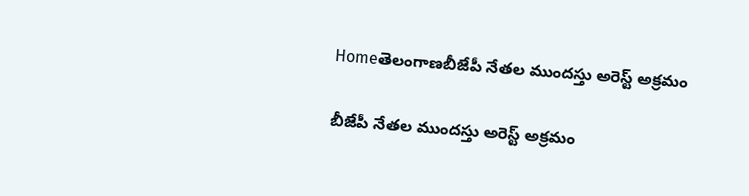Homeతెలంగాణబీజేపీ నేతల ముందస్తు అరెస్ట్‌ అక్రమం

బీజేపీ నేతల ముందస్తు అరెస్ట్‌ అక్రమం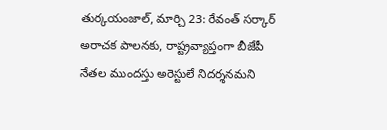తుర్కయంజాల్‌, మార్చి 23: రేవంత్‌ సర్కార్‌ అరాచక పాలనకు, రాష్ట్రవ్యాప్తంగా బీజేపీ నేతల ముందస్తు అరెస్టులే నిదర్శనమని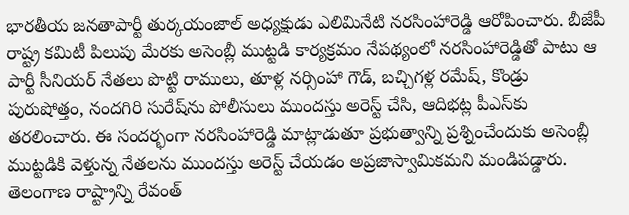భారతీయ జనతాపార్టీ తుర్కయంజాల్‌ అధ్యక్షుడు ఎలిమినేటి నరసింహారెడ్డి ఆరోపించారు. బీజేపీ రాష్ట్ర కమిటీ పిలుపు మేరకు అసెంబ్లీ ముట్టడి కార్యక్రమం నేపథ్యంలో నరసింహారెడ్డితో పాటు ఆ పార్టీ సీనియర్‌ నేతలు పొట్టి రాములు, తూళ్ల నర్సింహా గౌడ్‌, బచ్చిగళ్ల రమేష్‌, కొండ్రు పురుషోత్తం, నందగిరి సురేష్‌ను పోలీసులు ముందస్తు అరెస్ట్‌ చేసి, ఆదిభట్ల పీఎస్‌కు తరలించారు. ఈ సందర్భంగా నరసింహారెడ్డి మాట్లాడుతూ ప్రభుత్వాన్ని ప్రశ్నించేందుకు అసెంబ్లీ ముట్టడికి వెళ్తున్న నేతలను ముందస్తు అరెస్ట్‌ చేయడం అప్రజాస్వామికమని మండిపడ్డారు. తెలంగాణ రాష్ట్రాన్ని రేవంత్‌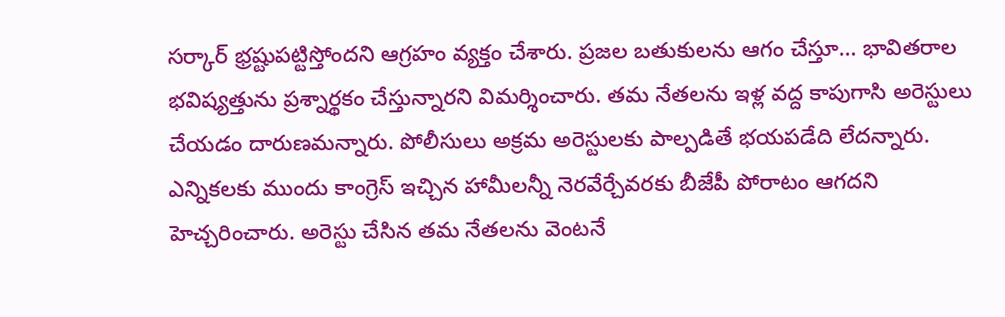సర్కార్‌ భ్రష్టుపట్టిస్తోందని ఆగ్రహం వ్యక్తం చేశారు. ప్రజల బతుకులను ఆగం చేస్తూ… భావితరాల భవిష్యత్తును ప్రశ్నార్థకం చేస్తున్నారని విమర్శించారు. తమ నేతలను ఇళ్ల వద్ద కాపుగాసి అరెస్టులు చేయడం దారుణమన్నారు. పోలీసులు అక్రమ అరెస్టులకు పాల్పడితే భయపడేది లేదన్నారు. ఎన్నికలకు ముందు కాంగ్రెస్‌ ఇచ్చిన హామీలన్నీ నెరవేర్చేవరకు బీజేపీ పోరాటం ఆగదని హెచ్చరించారు. అరెస్టు చేసిన తమ నేతలను వెంటనే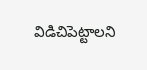విడిచిపెట్టాలని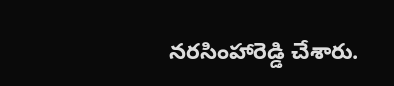నరసింహారెడ్డి చేశారు.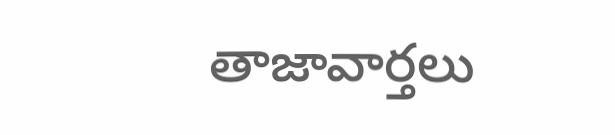తాజావార్తలు